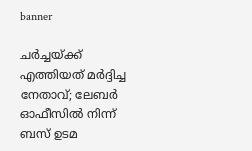banner

ചര്‍ച്ചയ്ക്ക് എത്തിയത് മര്‍ദ്ദിച്ച നേതാവ്; ലേബര്‍ ഓഫീസില്‍ നിന്ന് ബസ് ഉടമ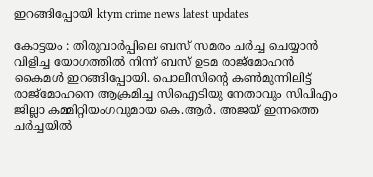ഇറങ്ങിപ്പോയി ktym crime news latest updates

കോട്ടയം : തിരുവാര്‍പ്പിലെ ബസ് സമരം ചര്‍ച്ച ചെയ്യാന്‍ വിളിച്ച യോഗത്തില്‍ നിന്ന് ബസ് ഉടമ രാജ്‌മോഹന്‍ കൈമള്‍ ഇറങ്ങിപ്പോയി. പൊലീസിന്റെ കണ്‍മുന്നിലിട്ട് രാജ്‌മോഹനെ ആക്രമിച്ച സിഐടിയു നേതാവും സിപിഎം ജില്ലാ കമ്മിറ്റിയംഗവുമായ കെ.ആര്‍. അജയ് ഇന്നത്തെ ചര്‍ച്ചയില്‍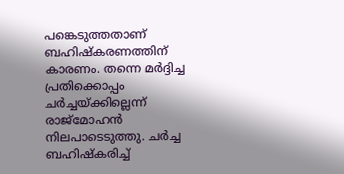പങ്കെടുത്തതാണ് ബഹിഷ്‌കരണത്തിന് കാരണം. തന്നെ മര്‍ദ്ദിച്ച പ്രതിക്കൊപ്പം ചര്‍ച്ചയ്ക്കില്ലെന്ന് രാജ്‌മോഹന്‍ നിലപാടെടുത്തു. ചര്‍ച്ച ബഹിഷ്‌കരിച്ച്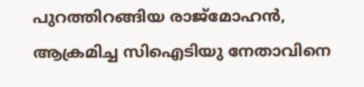പുറത്തിറങ്ങിയ രാജ്‌മോഹന്‍, ആക്രമിച്ച സിഐടിയു നേതാവിനെ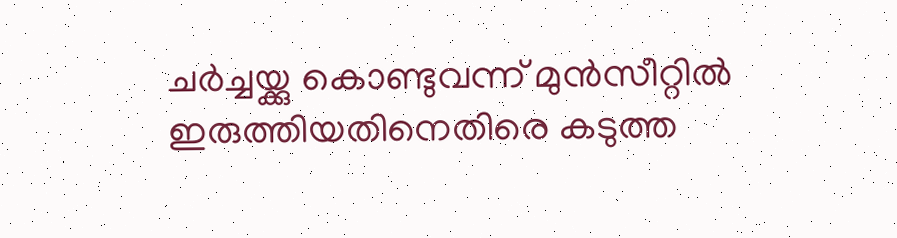ചര്‍ച്ചയ്ക്കു കൊണ്ടുവന്ന് മുന്‍സീറ്റില്‍ ഇരുത്തിയതിനെതിരെ കടുത്ത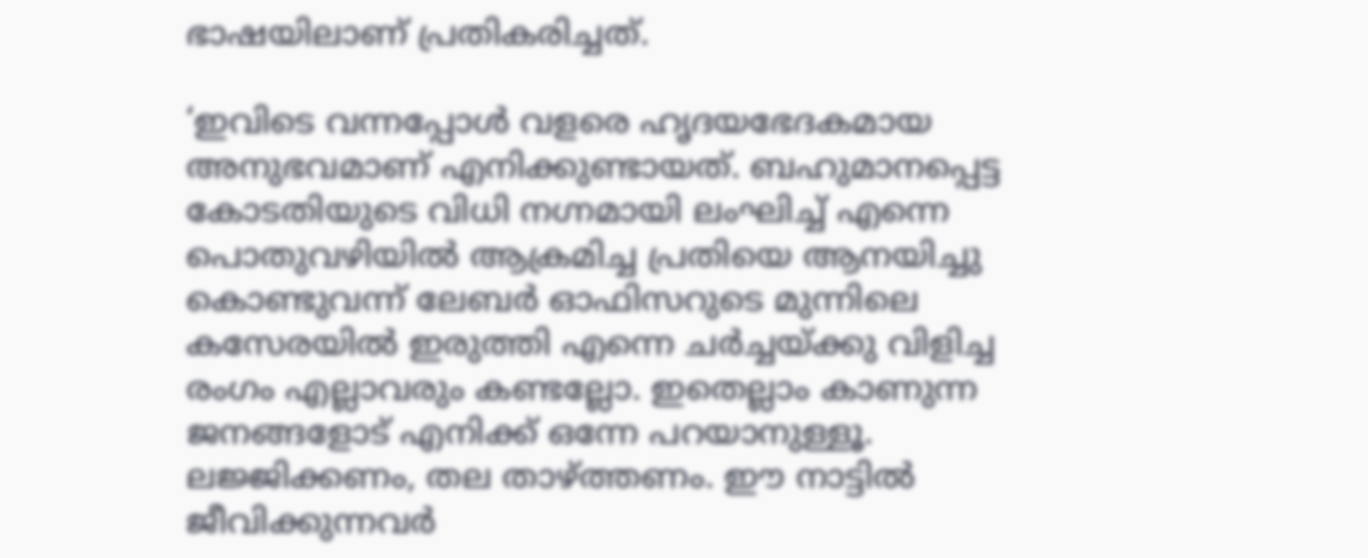ഭാഷയിലാണ് പ്രതികരിച്ചത്.

‘ഇവിടെ വന്നപ്പോള്‍ വളരെ ഹൃദയഭേദകമായ അനുഭവമാണ് എനിക്കുണ്ടായത്. ബഹുമാനപ്പെട്ട കോടതിയുടെ വിധി നഗ്നമായി ലംഘിച്ച് എന്നെ പൊതുവഴിയില്‍ ആക്രമിച്ച പ്രതിയെ ആനയിച്ചു കൊണ്ടുവന്ന് ലേബര്‍ ഓഫിസറുടെ മുന്നിലെ കസേരയില്‍ ഇരുത്തി എന്നെ ചര്‍ച്ചയ്ക്കു വിളിച്ച രംഗം എല്ലാവരും കണ്ടല്ലോ. ഇതെല്ലാം കാണുന്ന ജനങ്ങളോട് എനിക്ക് ഒന്നേ പറയാനുള്ളൂ. ലജ്ജിക്കണം, തല താഴ്ത്തണം. ഈ നാട്ടില്‍ ജീവിക്കുന്നവര്‍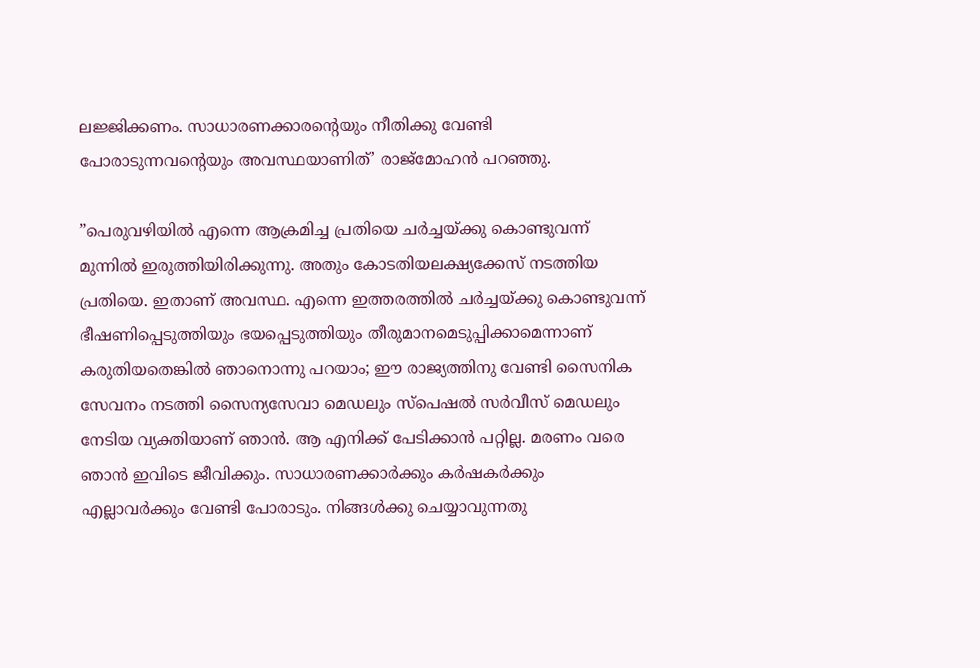ലജ്ജിക്കണം. സാധാരണക്കാരന്റെയും നീതിക്കു വേണ്ടി പോരാടുന്നവന്റെയും അവസ്ഥയാണിത്’ രാജ്‌മോഹന്‍ പറഞ്ഞു.

”പെരുവഴിയില്‍ എന്നെ ആക്രമിച്ച പ്രതിയെ ചര്‍ച്ചയ്ക്കു കൊണ്ടുവന്ന് മുന്നില്‍ ഇരുത്തിയിരിക്കുന്നു. അതും കോടതിയലക്ഷ്യക്കേസ് നടത്തിയ പ്രതിയെ. ഇതാണ് അവസ്ഥ. എന്നെ ഇത്തരത്തില്‍ ചര്‍ച്ചയ്ക്കു കൊണ്ടുവന്ന് ഭീഷണിപ്പെടുത്തിയും ഭയപ്പെടുത്തിയും തീരുമാനമെടുപ്പിക്കാമെന്നാണ് കരുതിയതെങ്കില്‍ ഞാനൊന്നു പറയാം; ഈ രാജ്യത്തിനു വേണ്ടി സൈനിക സേവനം നടത്തി സൈന്യസേവാ മെഡലും സ്‌പെഷല്‍ സര്‍വീസ് മെഡലും നേടിയ വ്യക്തിയാണ് ഞാന്‍. ആ എനിക്ക് പേടിക്കാന്‍ പറ്റില്ല. മരണം വരെ ഞാന്‍ ഇവിടെ ജീവിക്കും. സാധാരണക്കാര്‍ക്കും കര്‍ഷകര്‍ക്കും എല്ലാവര്‍ക്കും വേണ്ടി പോരാടും. നിങ്ങള്‍ക്കു ചെയ്യാവുന്നതു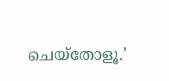ചെയ്‌തോളൂ.’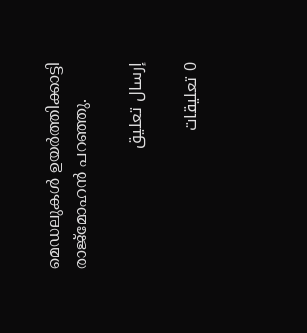മെഡലുകള്‍ ഉയര്‍ത്തിക്കാട്ടി രാജ്‌മോഹന്‍ പറഞ്ഞു.

إرسال تعليق

0 تعليقات